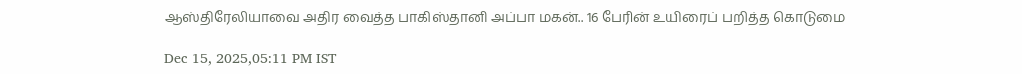ஆஸ்திரேலியாவை அதிர வைத்த பாகிஸ்தானி அப்பா மகன்.. 16 பேரின் உயிரைப் பறித்த கொடுமை

Dec 15, 2025,05:11 PM IST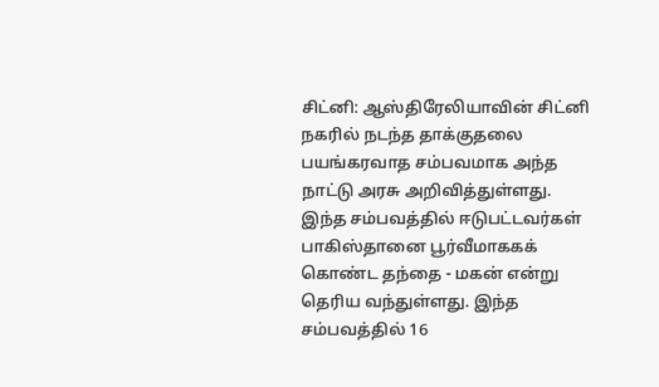சிட்னி: ஆஸ்திரேலியாவின் சிட்னி நகரில் நடந்த தாக்குதலை பயங்கரவாத சம்பவமாக அந்த நாட்டு அரசு அறிவித்துள்ளது. இந்த சம்பவத்தில் ஈடுபட்டவர்கள் பாகிஸ்தானை பூர்வீமாககக் கொண்ட தந்தை - மகன் என்று தெரிய வந்துள்ளது. இந்த சம்பவத்தில் 16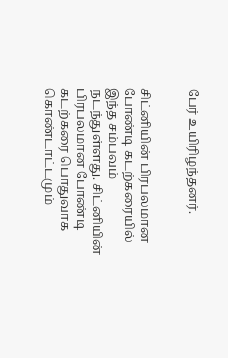பேர் உயிரிழந்தனர்.


சிட்னியின் பிரபலமான போண்டி கடற்கரையில் இந்த சம்பவம் நடந்துள்ளது. சிட்னியின் பிரபலமான போண்டி கடற்கரை பொதுவாக கொண்டாட்டமும்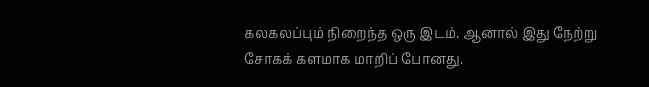கலகலப்பும் நிறைந்த ஒரு இடம். ஆனால் இது நேற்று சோகக் களமாக மாறிப் போனது.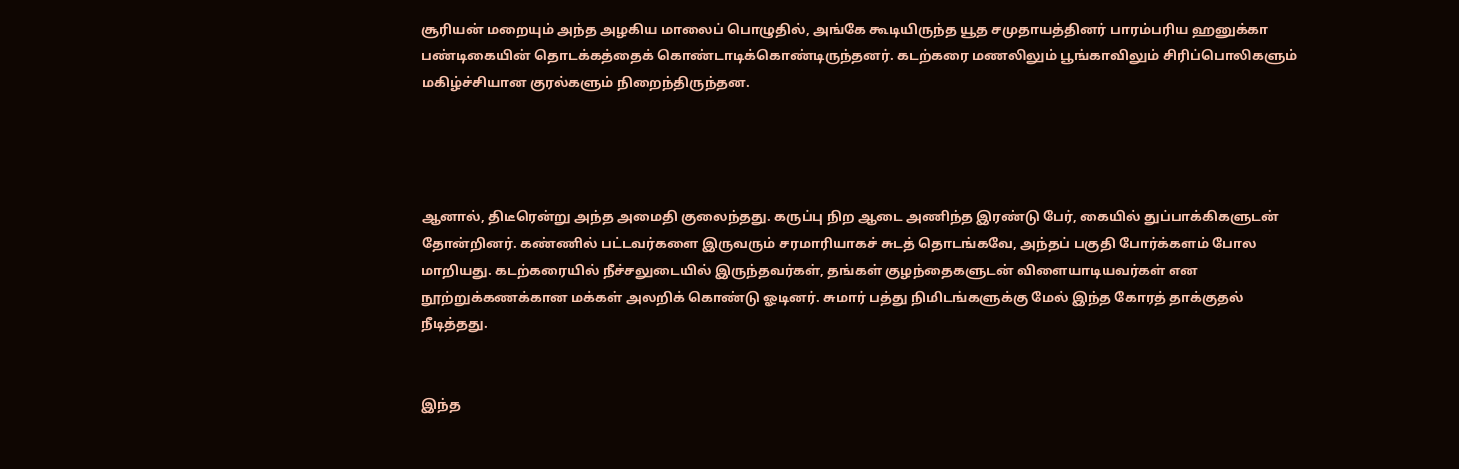சூரியன் மறையும் அந்த அழகிய மாலைப் பொழுதில், அங்கே கூடியிருந்த யூத சமுதாயத்தினர் பாரம்பரிய ஹனுக்கா பண்டிகையின் தொடக்கத்தைக் கொண்டாடிக்கொண்டிருந்தனர். கடற்கரை மணலிலும் பூங்காவிலும் சிரிப்பொலிகளும் மகிழ்ச்சியான குரல்களும் நிறைந்திருந்தன.




ஆனால், திடீரென்று அந்த அமைதி குலைந்தது. கருப்பு நிற ஆடை அணிந்த இரண்டு பேர், கையில் துப்பாக்கிகளுடன் தோன்றினர். கண்ணில் பட்டவர்களை இருவரும் சரமாரியாகச் சுடத் தொடங்கவே, அந்தப் பகுதி போர்க்களம் போல மாறியது. கடற்கரையில் நீச்சலுடையில் இருந்தவர்கள், தங்கள் குழந்தைகளுடன் விளையாடியவர்கள் என நூற்றுக்கணக்கான மக்கள் அலறிக் கொண்டு ஓடினர். சுமார் பத்து நிமிடங்களுக்கு மேல் இந்த கோரத் தாக்குதல் நீடித்தது.


இந்த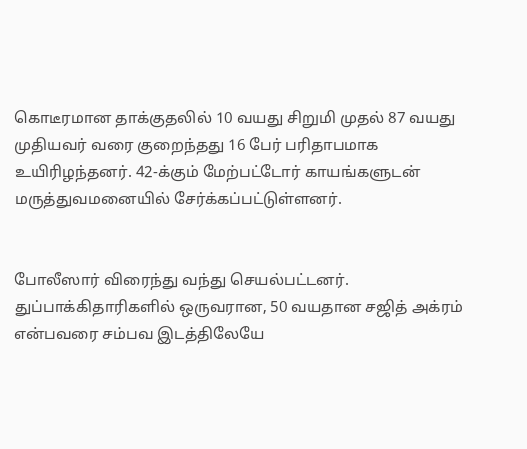கொடீரமான தாக்குதலில் 10 வயது சிறுமி முதல் 87 வயது முதியவர் வரை குறைந்தது 16 பேர் பரிதாபமாக உயிரிழந்தனர். 42-க்கும் மேற்பட்டோர் காயங்களுடன் மருத்துவமனையில் சேர்க்கப்பட்டுள்ளனர்.


போலீஸார் விரைந்து வந்து செயல்பட்டனர். துப்பாக்கிதாரிகளில் ஒருவரான, 50 வயதான சஜித் அக்ரம் என்பவரை சம்பவ இடத்திலேயே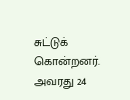சுட்டுக் கொன்றனர். அவரது 24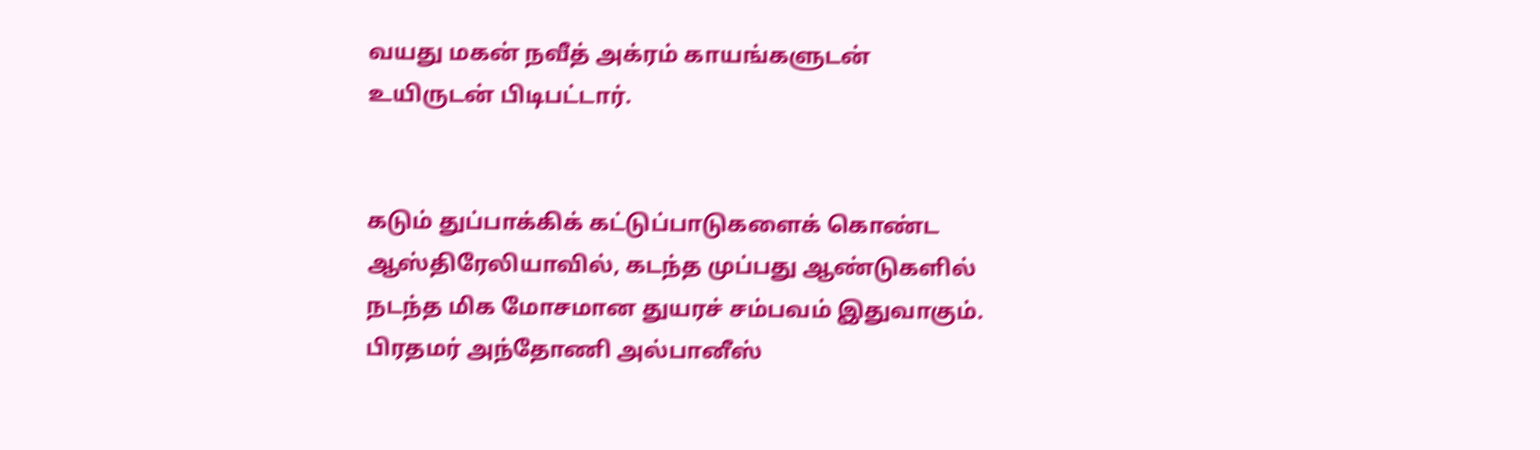வயது மகன் நவீத் அக்ரம் காயங்களுடன் உயிருடன் பிடிபட்டார்.


கடும் துப்பாக்கிக் கட்டுப்பாடுகளைக் கொண்ட ஆஸ்திரேலியாவில், கடந்த முப்பது ஆண்டுகளில் நடந்த மிக மோசமான துயரச் சம்பவம் இதுவாகும். பிரதமர் அந்தோணி அல்பானீஸ்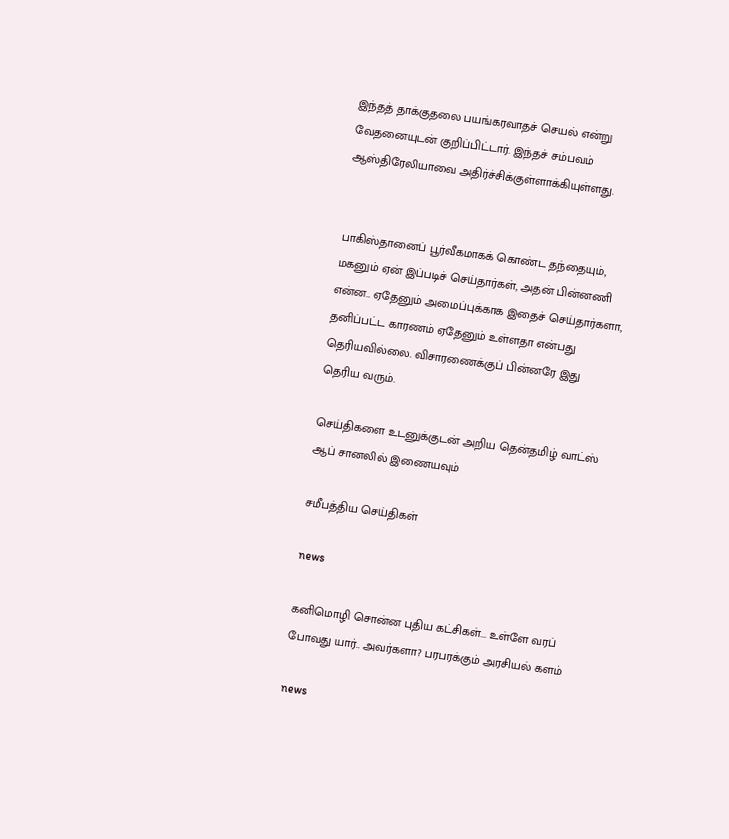இந்தத் தாக்குதலை பயங்கரவாதச் செயல் என்று வேதனையுடன் குறிப்பிட்டார். இந்தச் சம்பவம் ஆஸ்திரேலியாவை அதிர்ச்சிக்குள்ளாக்கியுள்ளது.


பாகிஸ்தானைப் பூர்வீகமாகக் கொண்ட தந்தையும், மகனும் ஏன் இப்படிச் செய்தார்கள், அதன் பின்னணி என்ன.. ஏதேனும் அமைப்புக்காக இதைச் செய்தார்களா, தனிப்பட்ட காரணம் ஏதேனும் உள்ளதா என்பது தெரியவில்லை. விசாரணைக்குப் பின்னரே இது தெரிய வரும்.

செய்திகளை உடனுக்குடன் அறிய தென்தமிழ் வாட்ஸ் ஆப் சானலில் இணையவும்

சமீபத்திய செய்திகள்

news

கனிமொழி சொன்ன புதிய கட்சிகள்... உள்ளே வரப் போவது யார்.. அவர்களா? பரபரக்கும் அரசியல் களம்

news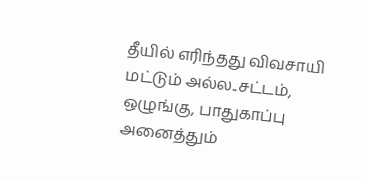தீயில் எரிந்தது விவசாயி மட்டும் அல்ல..சட்டம், ஒழுங்கு, பாதுகாப்பு அனைத்தும்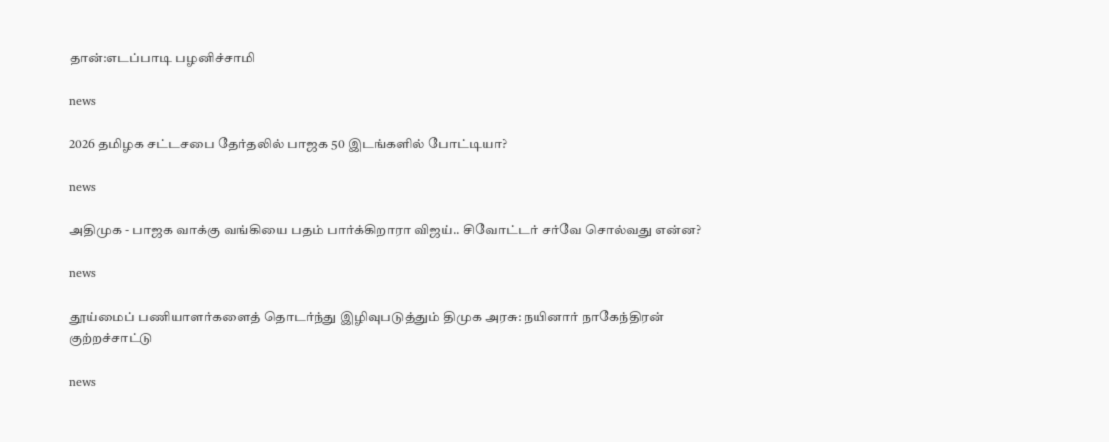தான்:எடப்பாடி பழனிச்சாமி

news

2026 தமிழக சட்டசபை தேர்தலில் பாஜக 50 இடங்களில் போட்டியா?

news

அதிமுக - பாஜக வாக்கு வங்கியை பதம் பார்க்கிறாரா விஜய்.. சிவோட்டர் சர்வே சொல்வது என்ன?

news

தூய்மைப் பணியாளர்களைத் தொடர்ந்து இழிவுபடுத்தும் திமுக அரசு: நயினார் நாகேந்திரன் குற்றச்சாட்டு

news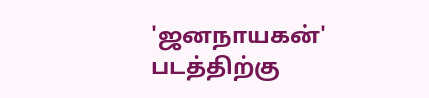'ஜனநாயகன்' படத்திற்கு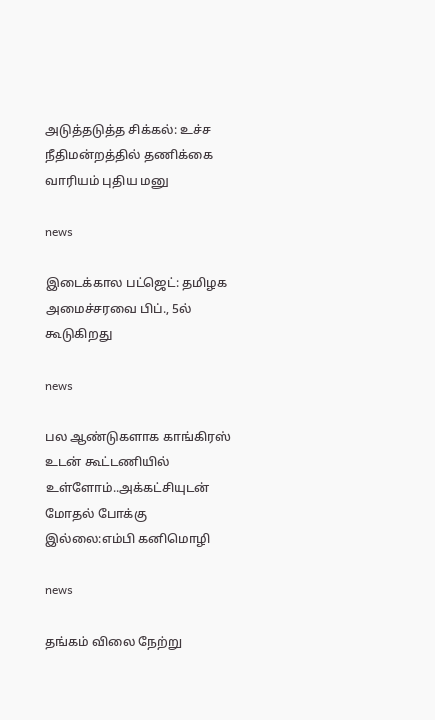அடுத்தடுத்த சிக்கல்: உச்ச நீதிமன்றத்தில் தணிக்கை வாரியம் புதிய மனு

news

இடைக்கால பட்ஜெட்: தமிழக அமைச்சரவை பிப்., 5ல் கூடுகிறது

news

பல ஆண்டுகளாக காங்கிரஸ் உடன் கூட்டணியில் உள்ளோம்..அக்கட்சியுடன் மோதல் போக்கு இல்லை:எம்பி கனிமொழி

news

தங்கம் விலை நேற்று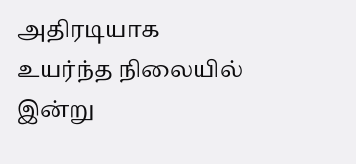அதிரடியாக உயர்ந்த நிலையில் இன்று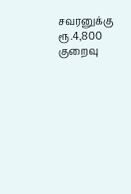சவரனுக்கு ரூ.4,800 குறைவு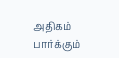அதிகம் பார்க்கும்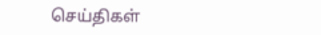செய்திகள்